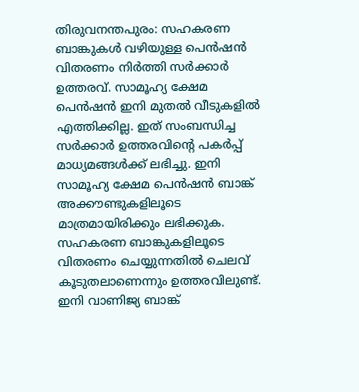തിരുവനന്തപുരം: സഹകരണ ബാങ്കുകൾ വഴിയുള്ള പെൻഷൻ വിതരണം നിർത്തി സർക്കാർ ഉത്തരവ്. സാമൂഹ്യ ക്ഷേമ പെൻഷൻ ഇനി മുതൽ വീടുകളിൽ എത്തിക്കില്ല. ഇത് സംബന്ധിച്ച സർക്കാർ ഉത്തരവിന്റെ പകർപ്പ് മാധ്യമങ്ങൾക്ക് ലഭിച്ചു. ഇനി സാമൂഹ്യ ക്ഷേമ പെൻഷൻ ബാങ്ക് അക്കൗണ്ടുകളിലൂടെ മാത്രമായിരിക്കും ലഭിക്കുക. സഹകരണ ബാങ്കുകളിലൂടെ വിതരണം ചെയ്യുന്നതിൽ ചെലവ് കൂടുതലാണെന്നും ഉത്തരവിലുണ്ട്. ഇനി വാണിജ്യ ബാങ്ക്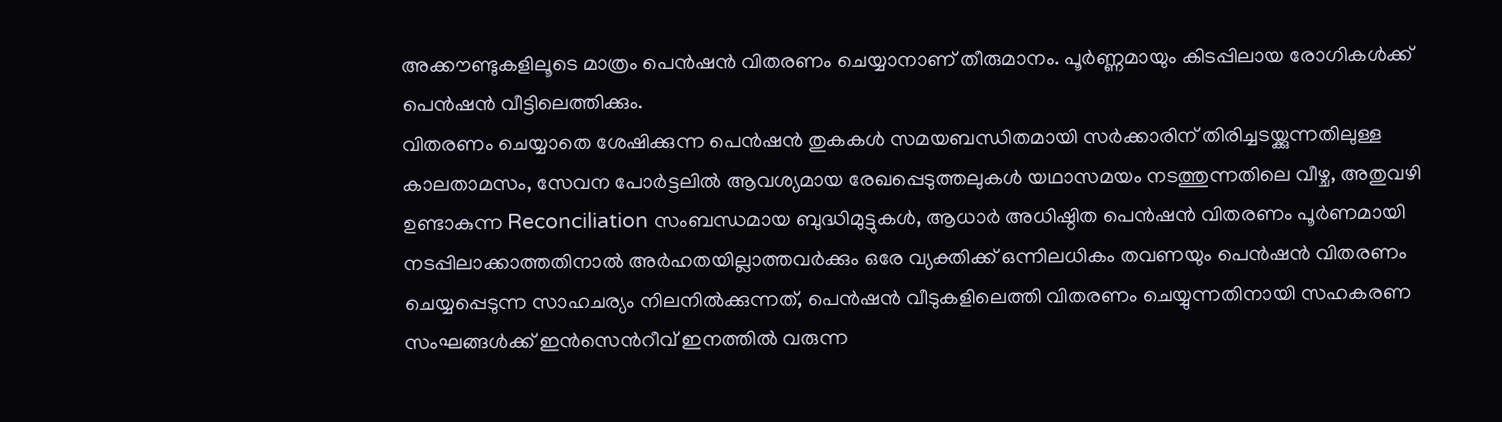അക്കൗണ്ടുകളിലൂടെ മാത്രം പെൻഷൻ വിതരണം ചെയ്യാനാണ് തീരുമാനം. പൂർണ്ണമായും കിടപ്പിലായ രോഗികൾക്ക് പെൻഷൻ വീട്ടിലെത്തിക്കും.
വിതരണം ചെയ്യാതെ ശേഷിക്കുന്ന പെൻഷൻ തുകകൾ സമയബന്ധിതമായി സർക്കാരിന് തിരിച്ചടയ്ക്കുന്നതിലുള്ള കാലതാമസം, സേവന പോർട്ടലിൽ ആവശ്യമായ രേഖപ്പെടുത്തലുകൾ യഥാസമയം നടത്തുന്നതിലെ വീഴ്ച, അതുവഴി ഉണ്ടാകുന്ന Reconciliation സംബന്ധമായ ബുദ്ധിമുട്ടുകൾ, ആധാർ അധിഷ്ഠിത പെൻഷൻ വിതരണം പൂർണമായി നടപ്പിലാക്കാത്തതിനാൽ അർഹതയില്ലാത്തവർക്കും ഒരേ വ്യക്തിക്ക് ഒന്നിലധികം തവണയും പെൻഷൻ വിതരണം ചെയ്യപ്പെടുന്ന സാഹചര്യം നിലനിൽക്കുന്നത്, പെൻഷൻ വീടുകളിലെത്തി വിതരണം ചെയ്യുന്നതിനായി സഹകരണ സംഘങ്ങൾക്ക് ഇൻസെൻറീവ് ഇനത്തിൽ വരുന്ന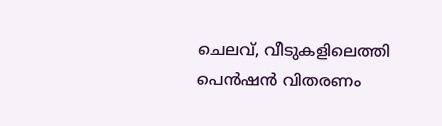ചെലവ്, വീടുകളിലെത്തി പെൻഷൻ വിതരണം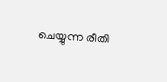ചെയ്യുന്ന രീതി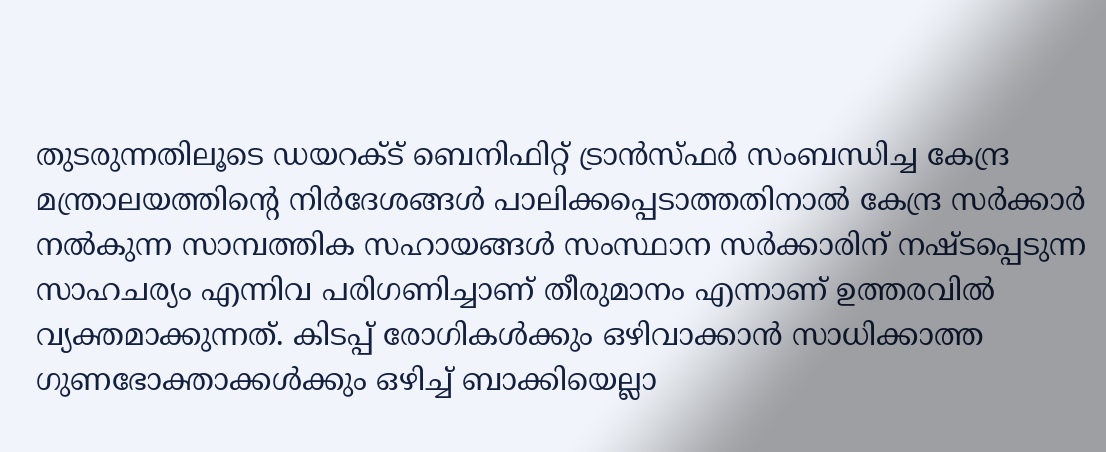തുടരുന്നതിലൂടെ ഡയറക്ട് ബെനിഫിറ്റ് ട്രാൻസ്ഫർ സംബന്ധിച്ച കേന്ദ്ര മന്ത്രാലയത്തിൻ്റെ നിർദേശങ്ങൾ പാലിക്കപ്പെടാത്തതിനാൽ കേന്ദ്ര സർക്കാർ നൽകുന്ന സാമ്പത്തിക സഹായങ്ങൾ സംസ്ഥാന സർക്കാരിന് നഷ്ടപ്പെടുന്ന സാഹചര്യം എന്നിവ പരിഗണിച്ചാണ് തീരുമാനം എന്നാണ് ഉത്തരവിൽ വ്യക്തമാക്കുന്നത്. കിടപ്പ് രോഗികൾക്കും ഒഴിവാക്കാൻ സാധിക്കാത്ത ഗുണഭോക്താക്കൾക്കും ഒഴിച്ച് ബാക്കിയെല്ലാ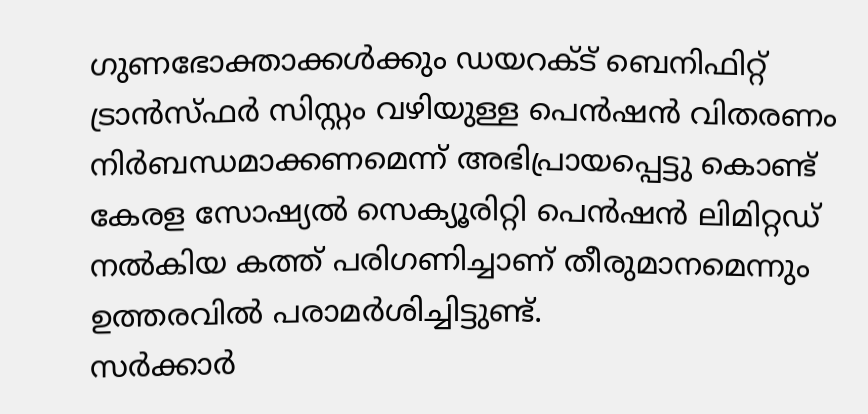ഗുണഭോക്താക്കൾക്കും ഡയറക്ട് ബെനിഫിറ്റ് ട്രാൻസ്ഫർ സിസ്റ്റം വഴിയുള്ള പെൻഷൻ വിതരണം നിർബന്ധമാക്കണമെന്ന് അഭിപ്രായപ്പെട്ടു കൊണ്ട് കേരള സോഷ്യൽ സെക്യൂരിറ്റി പെൻഷൻ ലിമിറ്റഡ് നൽകിയ കത്ത് പരിഗണിച്ചാണ് തീരുമാനമെന്നും ഉത്തരവിൽ പരാമർശിച്ചിട്ടുണ്ട്.
സർക്കാർ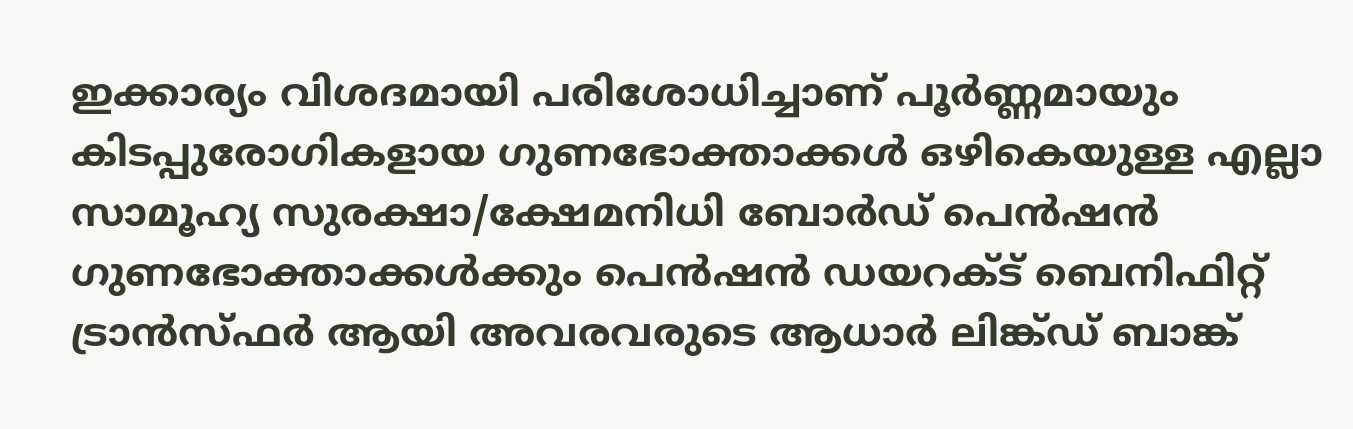ഇക്കാര്യം വിശദമായി പരിശോധിച്ചാണ് പൂർണ്ണമായും കിടപ്പുരോഗികളായ ഗുണഭോക്താക്കൾ ഒഴികെയുള്ള എല്ലാ സാമൂഹ്യ സുരക്ഷാ/ക്ഷേമനിധി ബോർഡ് പെൻഷൻ ഗുണഭോക്താക്കൾക്കും പെൻഷൻ ഡയറക്ട് ബെനിഫിറ്റ് ട്രാൻസ്ഫർ ആയി അവരവരുടെ ആധാർ ലിങ്ക്ഡ് ബാങ്ക്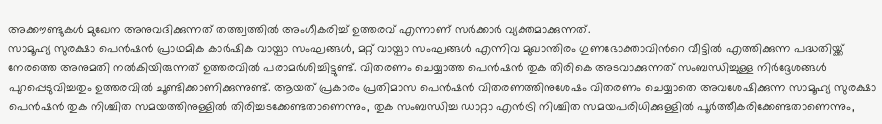അക്കൗണ്ടുകൾ മുഖേന അനുവദിക്കുന്നത് തത്ത്വത്തിൽ അംഗീകരിച്ച് ഉത്തരവ് എന്നാണ് സർക്കാർ വ്യക്തമാക്കുന്നത്.
സാമൂഹ്യ സുരക്ഷാ പെൻഷൻ പ്രാഥമിക കാർഷിക വായ്പാ സംഘങ്ങൾ, മറ്റ് വായ്പാ സംഘങ്ങൾ എന്നിവ മുഖാന്തിരം ഗുണഭോക്താവിൻറെ വീട്ടിൽ എത്തിക്കുന്ന പദ്ധതിയ്ക്ക് നേരത്തെ അനുമതി നൽകിയിരുന്നത് ഉത്തരവിൽ പരാമർശിച്ചിട്ടുണ്ട്. വിതരണം ചെയ്യാത്ത പെൻഷൻ തുക തിരികെ അടവാക്കുന്നത് സംബന്ധിച്ചുള്ള നിർദ്ദേശങ്ങൾ പുറപ്പെടുവിച്ചതും ഉത്തരവിൽ ചൂണ്ടിക്കാണിക്കുന്നുണ്ട്. ആയത് പ്രകാരം പ്രതിമാസ പെൻഷൻ വിതരണത്തിനുശേഷം വിതരണം ചെയ്യാതെ അവശേഷിക്കുന്ന സാമൂഹ്യ സുരക്ഷാ പെൻഷൻ തുക നിശ്ചിത സമയത്തിനുള്ളിൽ തിരിച്ചടക്കേണ്ടതാണെന്നും, തുക സംബന്ധിച്ച ഡാറ്റാ എൻട്രി നിശ്ചിത സമയപരിധിക്കുള്ളിൽ പൂർത്തീകരിക്കേണ്ടതാണെന്നും,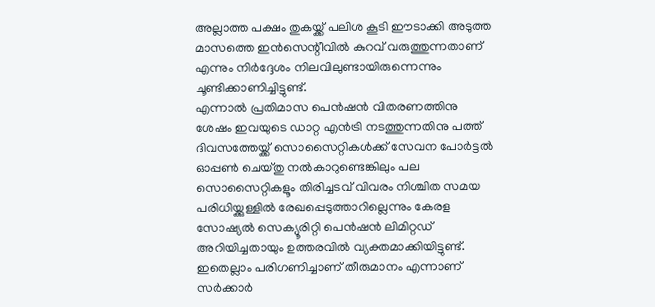അല്ലാത്ത പക്ഷം തുകയ്ക്ക് പലിശ കൂടി ഈടാക്കി അടുത്ത മാസത്തെ ഇൻസെന്റീവിൽ കുറവ് വരുത്തുന്നതാണ് എന്നും നിർദ്ദേശം നിലവിലുണ്ടായിരുന്നെന്നും ചൂണ്ടിക്കാണിച്ചിട്ടുണ്ട്.
എന്നാൽ പ്രതിമാസ പെൻഷൻ വിതരണത്തിനു ശേഷം ഇവയുടെ ഡാറ്റ എൻട്രി നടത്തുന്നതിനു പത്ത് ദിവസത്തേയ്ക്ക് സൊസൈറ്റികൾക്ക് സേവന പോർട്ടൽ ഓപ്പൺ ചെയ്തു നൽകാറുണ്ടെങ്കിലും പല സൊസൈറ്റികളൂം തിരിച്ചടവ് വിവരം നിശ്ചിത സമയ പരിധിയ്ക്കുള്ളിൽ രേഖപ്പെടുത്താറില്ലെന്നും കേരള സോഷ്യൽ സെക്യൂരിറ്റി പെൻഷൻ ലിമിറ്റഡ് അറിയിച്ചതായും ഉത്തരവിൽ വ്യക്തമാക്കിയിട്ടുണ്ട്. ഇതെല്ലാം പരിഗണിച്ചാണ് തീരുമാനം എന്നാണ് സർക്കാർ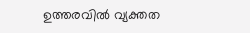ഉത്തരവിൽ വ്യക്തത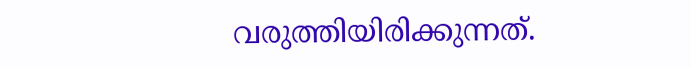വരുത്തിയിരിക്കുന്നത്.